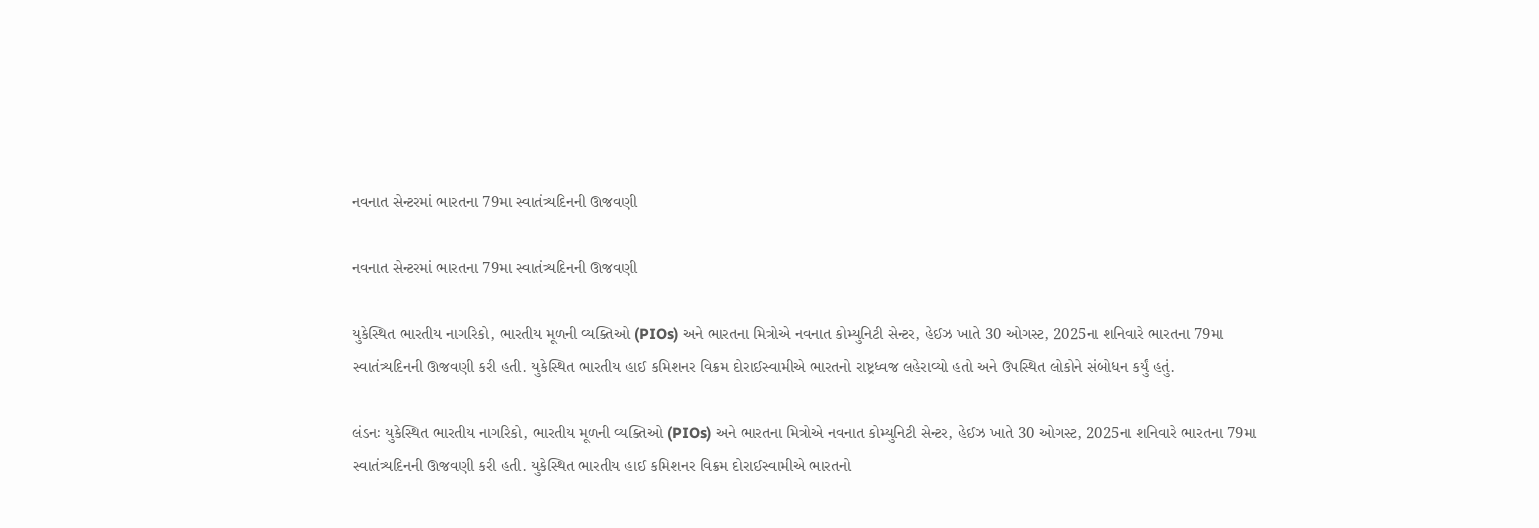નવનાત સેન્ટરમાં ભારતના 79મા સ્વાતંત્ર્યદિનની ઊજવણી

નવનાત સેન્ટરમાં ભારતના 79મા સ્વાતંત્ર્યદિનની ઊજવણી

યુકેસ્થિત ભારતીય નાગરિકો, ભારતીય મૂળની વ્યક્તિઓ (PIOs) અને ભારતના મિત્રોએ નવનાત કોમ્યુનિટી સેન્ટર, હેઈઝ ખાતે 30 ઓગસ્ટ, 2025ના શનિવારે ભારતના 79મા સ્વાતંત્ર્યદિનની ઊજવણી કરી હતી. યુકેસ્થિત ભારતીય હાઈ કમિશનર વિક્રમ દોરાઈસ્વામીએ ભારતનો રાષ્ટ્રધ્વજ લહેરાવ્યો હતો અને ઉપસ્થિત લોકોને સંબોધન કર્યું હતું.

લંડનઃ યુકેસ્થિત ભારતીય નાગરિકો, ભારતીય મૂળની વ્યક્તિઓ (PIOs) અને ભારતના મિત્રોએ નવનાત કોમ્યુનિટી સેન્ટર, હેઈઝ ખાતે 30 ઓગસ્ટ, 2025ના શનિવારે ભારતના 79મા સ્વાતંત્ર્યદિનની ઊજવણી કરી હતી. યુકેસ્થિત ભારતીય હાઈ કમિશનર વિક્રમ દોરાઈસ્વામીએ ભારતનો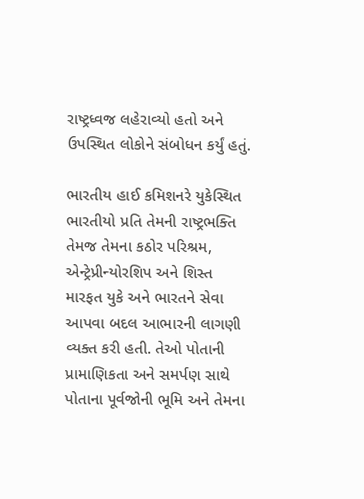રાષ્ટ્રધ્વજ લહેરાવ્યો હતો અને ઉપસ્થિત લોકોને સંબોધન કર્યું હતું.

ભારતીય હાઈ કમિશનરે યુકેસ્થિત ભારતીયો પ્રતિ તેમની રાષ્ટ્રભક્તિ તેમજ તેમના કઠોર પરિશ્રમ, એન્ટ્રેપ્રીન્યોરશિપ અને શિસ્ત મારફત યુકે અને ભારતને સેવા આપવા બદલ આભારની લાગણી વ્યક્ત કરી હતી. તેઓ પોતાની પ્રામાણિકતા અને સમર્પણ સાથે પોતાના પૂર્વજોની ભૂમિ અને તેમના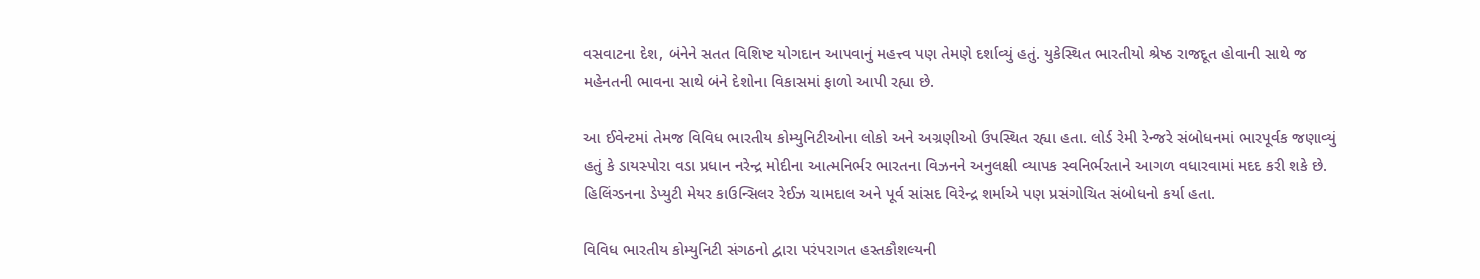વસવાટના દેશ, બંનેને સતત વિશિષ્ટ યોગદાન આપવાનું મહત્ત્વ પણ તેમણે દર્શાવ્યું હતું. યુકેસ્થિત ભારતીયો શ્રેષ્ઠ રાજદૂત હોવાની સાથે જ મહેનતની ભાવના સાથે બંને દેશોના વિકાસમાં ફાળો આપી રહ્યા છે.

આ ઈવેન્ટમાં તેમજ વિવિધ ભારતીય કોમ્યુનિટીઓના લોકો અને અગ્રણીઓ ઉપસ્થિત રહ્યા હતા. લોર્ડ રેમી રેન્જરે સંબોધનમાં ભારપૂર્વક જણાવ્યું હતું કે ડાયસ્પોરા વડા પ્રધાન નરેન્દ્ર મોદીના આત્મનિર્ભર ભારતના વિઝનને અનુલક્ષી વ્યાપક સ્વનિર્ભરતાને આગળ વધારવામાં મદદ કરી શકે છે. હિલિંગ્ડનના ડેપ્યુટી મેયર કાઉન્સિલર રેઈઝ ચામદાલ અને પૂર્વ સાંસદ વિરેન્દ્ર શર્માએ પણ પ્રસંગોચિત સંબોધનો કર્યા હતા.

વિવિધ ભારતીય કોમ્યુનિટી સંગઠનો દ્વારા પરંપરાગત હસ્તકૌશલ્યની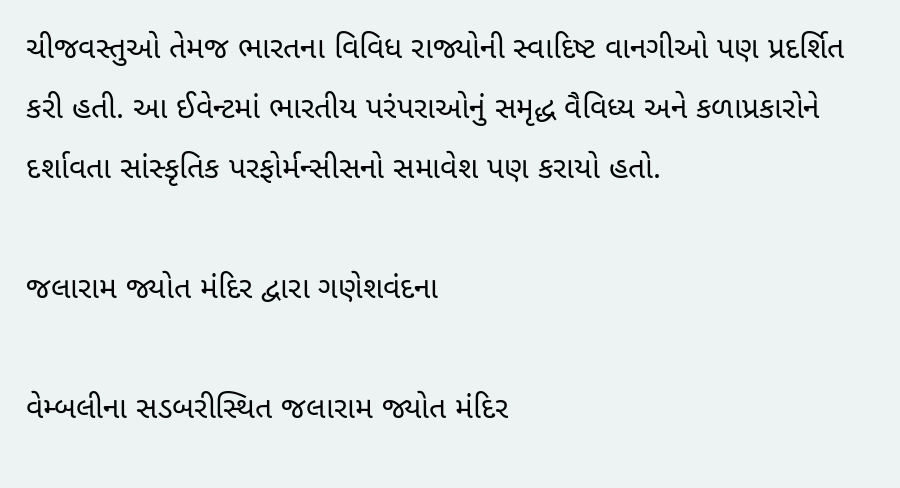ચીજવસ્તુઓ તેમજ ભારતના વિવિધ રાજ્યોની સ્વાદિષ્ટ વાનગીઓ પણ પ્રદર્શિત કરી હતી. આ ઈવેન્ટમાં ભારતીય પરંપરાઓનું સમૃદ્ધ વૈવિધ્ય અને કળાપ્રકારોને દર્શાવતા સાંસ્કૃતિક પરફોર્મન્સીસનો સમાવેશ પણ કરાયો હતો.

જલારામ જ્યોત મંદિર દ્વારા ગણેશવંદના

વેમ્બલીના સડબરીસ્થિત જલારામ જ્યોત મંદિર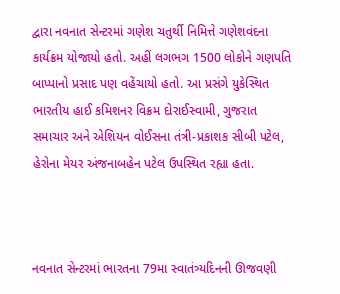દ્વારા નવનાત સેન્ટરમાં ગણેશ ચતુર્થી નિમિત્તે ગણેશવંદના કાર્યક્રમ યોજાયો હતો. અહીં લગભગ 1500 લોકોને ગણપતિ બાપ્પાનો પ્રસાદ પણ વહેંચાયો હતો. આ પ્રસંગે યુકેસ્થિત ભારતીય હાઈ કમિશનર વિક્રમ દોરાઈસ્વામી, ગુજરાત સમાચાર અને એશિયન વોઈસના તંત્રી-પ્રકાશક સીબી પટેલ, હેરોના મેયર અંજનાબહેન પટેલ ઉપસ્થિત રહ્યા હતા.



નવનાત સેન્ટરમાં ભારતના 79મા સ્વાતંત્ર્યદિનની ઊજવણી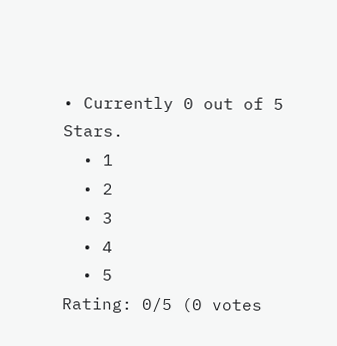• Currently 0 out of 5 Stars.
  • 1
  • 2
  • 3
  • 4
  • 5
Rating: 0/5 (0 votes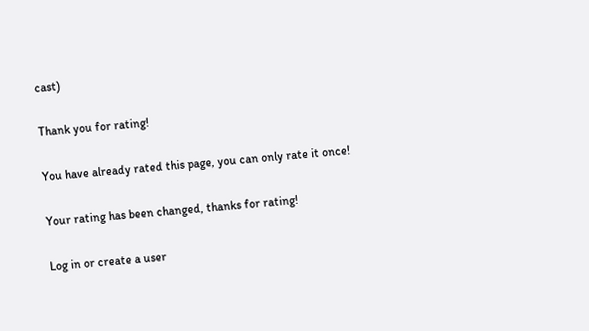cast)

Thank you for rating!

You have already rated this page, you can only rate it once!

Your rating has been changed, thanks for rating!

Log in or create a user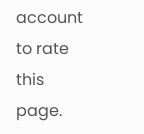account to rate this page.